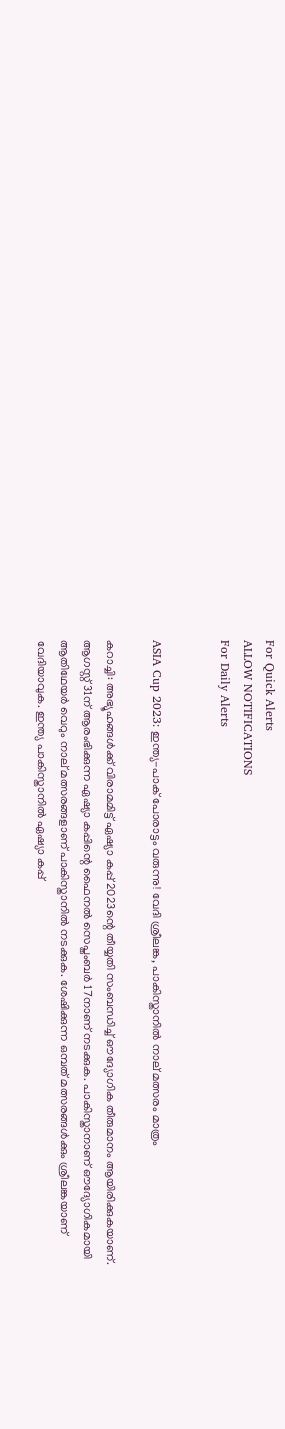For Quick Alerts
ALLOW NOTIFICATIONS
For Daily Alerts


ASIA Cup 2023: ഇന്ത്യ-പാക് പോരാട്ടം വരുന്നു! വേദി ശ്രീലങ്ക, പാകിസ്താനില്‍ നാല് മത്സരം മാത്രം

കറാച്ചി: അഭ്യൂഹങ്ങള്‍ക്ക് വിരാമമിട്ട് ഏഷ്യാ കപ്പ് 2023ന്റെ തീയ്യതി സംബന്ധിച്ച് ഔദ്യോഗിക തീരുമാനം ആയിരിക്കുകയാണ്. ആഗസ്റ്റ് 31ന് ആരംഭിക്കുന്ന ഏഷ്യാ കപ്പിന്റെ ഫൈനല്‍ സെപ്തംബര്‍ 17നാണ് നടക്കുക. പാകിസ്താനാണ് ഔദ്യോഗികമായി ആതിഥേയര്‍ വെറും നാല് മത്സരങ്ങളാണ് പാകിസ്താനില്‍ നടക്കുക. ശേഷിക്കുന്ന ഒമ്പത് മത്സരങ്ങള്‍ക്കും ശ്രീലങ്കയാണ് വേദിയാവുക. ഇന്ത്യ പാകിസ്താനില്‍ ഏഷ്യാ കപ്പ്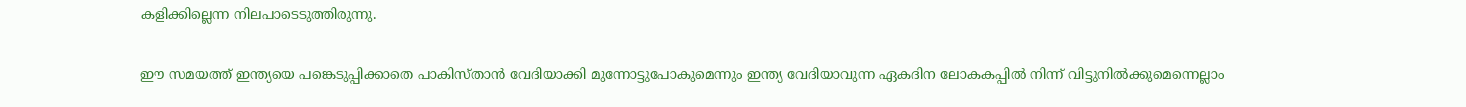കളിക്കില്ലെന്ന നിലപാടെടുത്തിരുന്നു.

ഈ സമയത്ത് ഇന്ത്യയെ പങ്കെടുപ്പിക്കാതെ പാകിസ്താന്‍ വേദിയാക്കി മുന്നോട്ടുപോകുമെന്നും ഇന്ത്യ വേദിയാവുന്ന ഏകദിന ലോകകപ്പില്‍ നിന്ന് വിട്ടുനില്‍ക്കുമെന്നെല്ലാം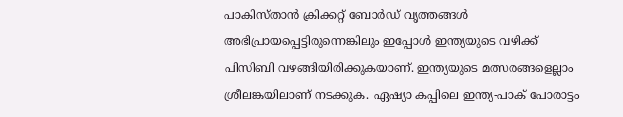പാകിസ്താന്‍ ക്രിക്കറ്റ് ബോര്‍ഡ് വൃത്തങ്ങള്‍ അഭിപ്രായപ്പെട്ടിരുന്നെങ്കിലും ഇപ്പോള്‍ ഇന്ത്യയുടെ വഴിക്ക് പിസിബി വഴങ്ങിയിരിക്കുകയാണ്. ഇന്ത്യയുടെ മത്സരങ്ങളെല്ലാം ശ്രീലങ്കയിലാണ് നടക്കുക. ഏഷ്യാ കപ്പിലെ ഇന്ത്യ-പാക് പോരാട്ടം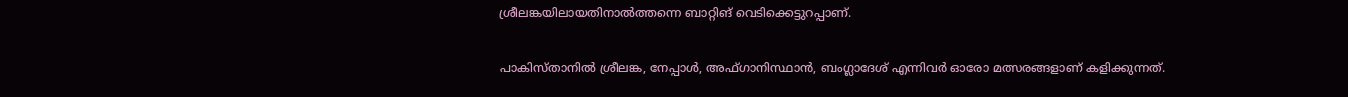ശ്രീലങ്കയിലായതിനാല്‍ത്തന്നെ ബാറ്റിങ് വെടിക്കെട്ടുറപ്പാണ്.

പാകിസ്താനില്‍ ശ്രീലങ്ക, നേപ്പാള്‍, അഫ്ഗാനിസ്ഥാന്‍, ബംഗ്ലാദേശ് എന്നിവര്‍ ഓരോ മത്സരങ്ങളാണ് കളിക്കുന്നത്.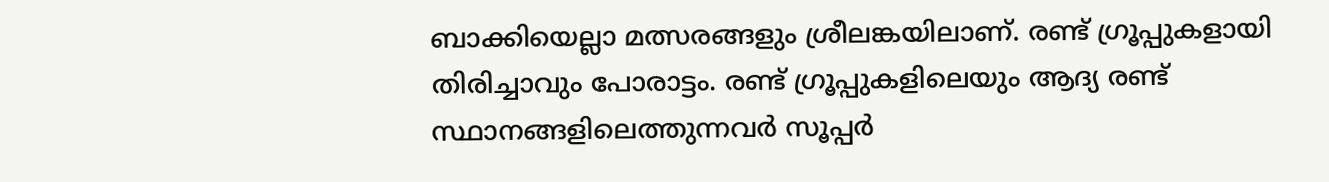ബാക്കിയെല്ലാ മത്സരങ്ങളും ശ്രീലങ്കയിലാണ്. രണ്ട് ഗ്രൂപ്പുകളായി തിരിച്ചാവും പോരാട്ടം. രണ്ട് ഗ്രൂപ്പുകളിലെയും ആദ്യ രണ്ട് സ്ഥാനങ്ങളിലെത്തുന്നവര്‍ സൂപ്പര്‍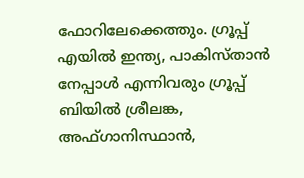ഫോറിലേക്കെത്തും. ഗ്രൂപ്പ് എയില്‍ ഇന്ത്യ, പാകിസ്താന്‍ നേപ്പാള്‍ എന്നിവരും ഗ്രൂപ്പ് ബിയില്‍ ശ്രീലങ്ക, അഫ്ഗാനിസ്ഥാന്‍,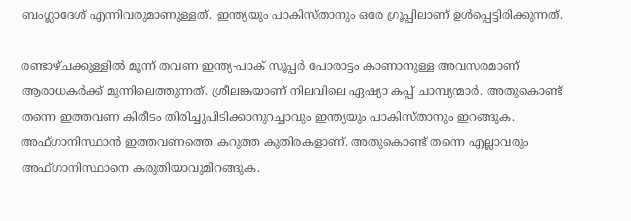ബംഗ്ലാദേശ് എന്നിവരുമാണുള്ളത്. ഇന്ത്യയും പാകിസ്താനും ഒരേ ഗ്രൂപ്പിലാണ് ഉള്‍പ്പെട്ടിരിക്കുന്നത്.

രണ്ടാഴ്ചക്കുള്ളില്‍ മൂന്ന് തവണ ഇന്ത്യ-പാക് സൂപ്പര്‍ പോരാട്ടം കാണാനുള്ള അവസരമാണ് ആരാധകര്‍ക്ക് മുന്നിലെത്തുന്നത്. ശ്രീലങ്കയാണ് നിലവിലെ ഏഷ്യാ കപ്പ് ചാമ്പ്യന്മാര്‍. അതുകൊണ്ട് തന്നെ ഇത്തവണ കിരീടം തിരിച്ചുപിടിക്കാനുറച്ചാവും ഇന്ത്യയും പാകിസ്താനും ഇറങ്ങുക. അഫ്ഗാനിസ്ഥാന്‍ ഇത്തവണത്തെ കറുത്ത കുതിരകളാണ്. അതുകൊണ്ട് തന്നെ എല്ലാവരും അഫ്ഗാനിസ്ഥാനെ കരുതിയാവുമിറങ്ങുക.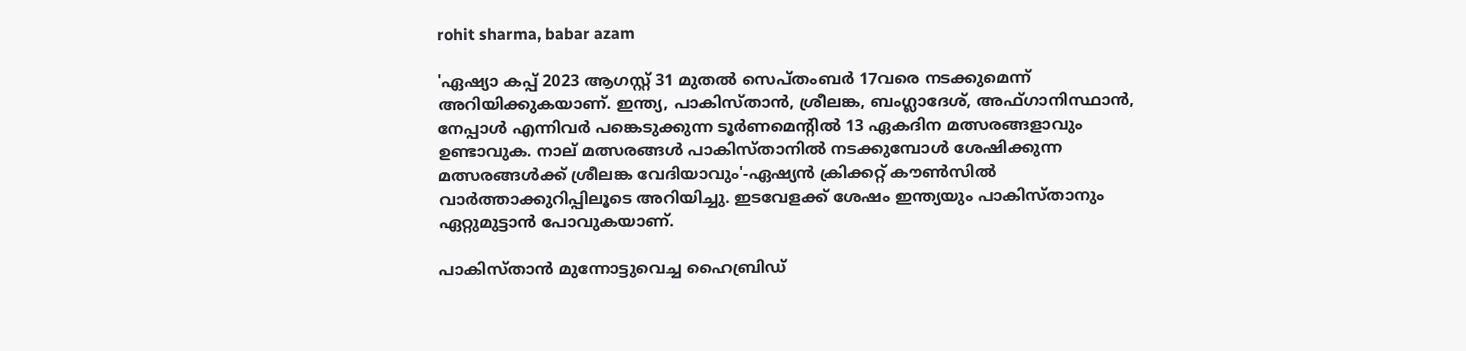rohit sharma, babar azam

'ഏഷ്യാ കപ്പ് 2023 ആഗസ്റ്റ് 31 മുതല്‍ സെപ്തംബര്‍ 17വരെ നടക്കുമെന്ന് അറിയിക്കുകയാണ്. ഇന്ത്യ, പാകിസ്താന്‍, ശ്രീലങ്ക, ബംഗ്ലാദേശ്, അഫ്ഗാനിസ്ഥാന്‍, നേപ്പാള്‍ എന്നിവര്‍ പങ്കെടുക്കുന്ന ടൂര്‍ണമെന്റില്‍ 13 ഏകദിന മത്സരങ്ങളാവും ഉണ്ടാവുക. നാല് മത്സരങ്ങള്‍ പാകിസ്താനില്‍ നടക്കുമ്പോള്‍ ശേഷിക്കുന്ന മത്സരങ്ങള്‍ക്ക് ശ്രീലങ്ക വേദിയാവും'-ഏഷ്യന്‍ ക്രിക്കറ്റ് കൗണ്‍സില്‍ വാര്‍ത്താക്കുറിപ്പിലൂടെ അറിയിച്ചു. ഇടവേളക്ക് ശേഷം ഇന്ത്യയും പാകിസ്താനും ഏറ്റുമുട്ടാന്‍ പോവുകയാണ്.

പാകിസ്താന്‍ മുന്നോട്ടുവെച്ച ഹൈബ്രിഡ്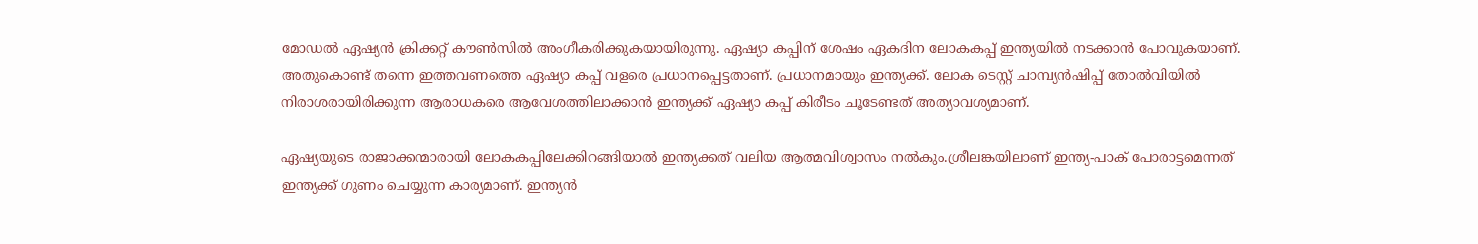മോഡല്‍ ഏഷ്യന്‍ ക്രിക്കറ്റ് കൗണ്‍സില്‍ അംഗീകരിക്കുകയായിരുന്നു. ഏഷ്യാ കപ്പിന് ശേഷം ഏകദിന ലോകകപ്പ് ഇന്ത്യയില്‍ നടക്കാന്‍ പോവുകയാണ്. അതുകൊണ്ട് തന്നെ ഇത്തവണത്തെ ഏഷ്യാ കപ്പ് വളരെ പ്രധാനപ്പെട്ടതാണ്. പ്രധാനമായും ഇന്ത്യക്ക്. ലോക ടെസ്റ്റ് ചാമ്പ്യന്‍ഷിപ്പ് തോല്‍വിയില്‍ നിരാശരായിരിക്കുന്ന ആരാധകരെ ആവേശത്തിലാക്കാന്‍ ഇന്ത്യക്ക് ഏഷ്യാ കപ്പ് കിരീടം ചൂടേണ്ടത് അത്യാവശ്യമാണ്.

ഏഷ്യയുടെ രാജാക്കന്മാരായി ലോകകപ്പിലേക്കിറങ്ങിയാല്‍ ഇന്ത്യക്കത് വലിയ ആത്മവിശ്വാസം നല്‍കും.ശ്രീലങ്കയിലാണ് ഇന്ത്യ-പാക് പോരാട്ടമെന്നത് ഇന്ത്യക്ക് ഗുണം ചെയ്യുന്ന കാര്യമാണ്. ഇന്ത്യന്‍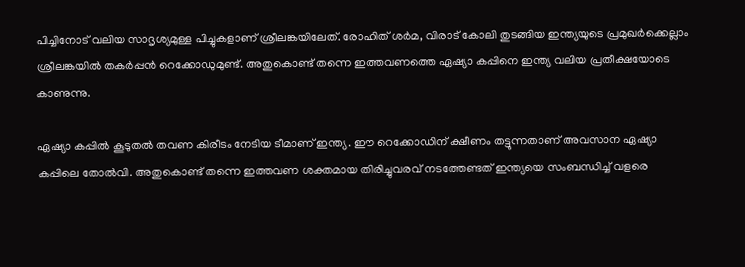പിച്ചിനോട് വലിയ സാദൃശ്യമുള്ള പിച്ചുകളാണ് ശ്രീലങ്കയിലേത്. രോഹിത് ശര്‍മ, വിരാട് കോലി തുടങ്ങിയ ഇന്ത്യയുടെ പ്രമുഖര്‍ക്കെല്ലാം ശ്രീലങ്കയില്‍ തകര്‍പ്പന്‍ റെക്കോഡുമുണ്ട്. അതുകൊണ്ട് തന്നെ ഇത്തവണത്തെ ഏഷ്യാ കപ്പിനെ ഇന്ത്യ വലിയ പ്രതീക്ഷയോടെ കാണുന്നു.

ഏഷ്യാ കപ്പില്‍ കൂടുതല്‍ തവണ കിരീടം നേടിയ ടീമാണ് ഇന്ത്യ. ഈ റെക്കോഡിന് ക്ഷീണം തട്ടുന്നതാണ് അവസാന ഏഷ്യാ കപ്പിലെ തോല്‍വി. അതുകൊണ്ട് തന്നെ ഇത്തവണ ശക്തമായ തിരിച്ചുവരവ് നടത്തേണ്ടത് ഇന്ത്യയെ സംബന്ധിച്ച് വളരെ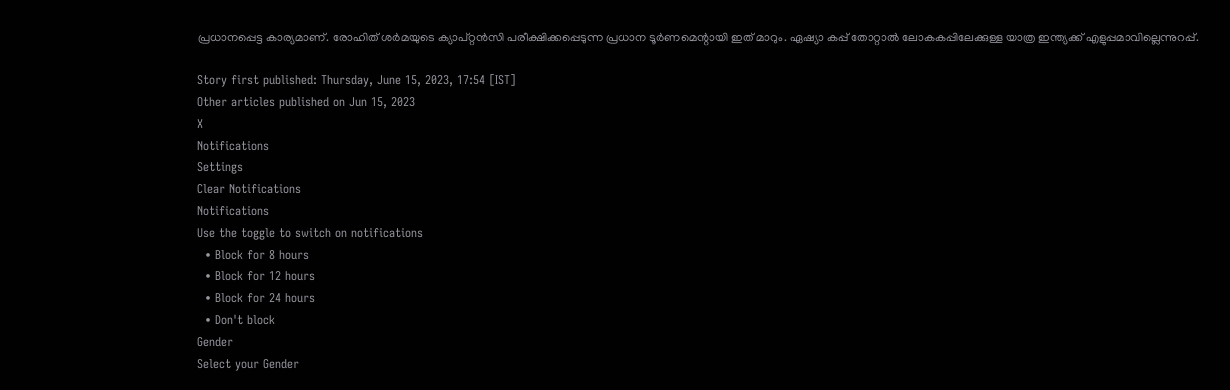പ്രധാനപ്പെട്ട കാര്യമാണ്. രോഹിത് ശര്‍മയുടെ ക്യാപ്റ്റന്‍സി പരീക്ഷിക്കപ്പെടുന്ന പ്രധാന ടൂര്‍ണമെന്റായി ഇത് മാറും. ഏഷ്യാ കപ്പ് തോറ്റാല്‍ ലോകകപ്പിലേക്കുള്ള യാത്ര ഇന്ത്യക്ക് എളുപ്പമാവില്ലെന്നുറപ്പ്.

Story first published: Thursday, June 15, 2023, 17:54 [IST]
Other articles published on Jun 15, 2023
X
Notifications
Settings
Clear Notifications
Notifications
Use the toggle to switch on notifications
  • Block for 8 hours
  • Block for 12 hours
  • Block for 24 hours
  • Don't block
Gender
Select your Gender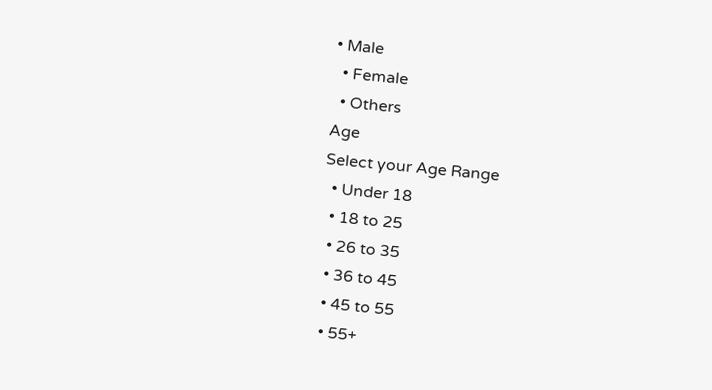• Male
  • Female
  • Others
Age
Select your Age Range
  • Under 18
  • 18 to 25
  • 26 to 35
  • 36 to 45
  • 45 to 55
  • 55+